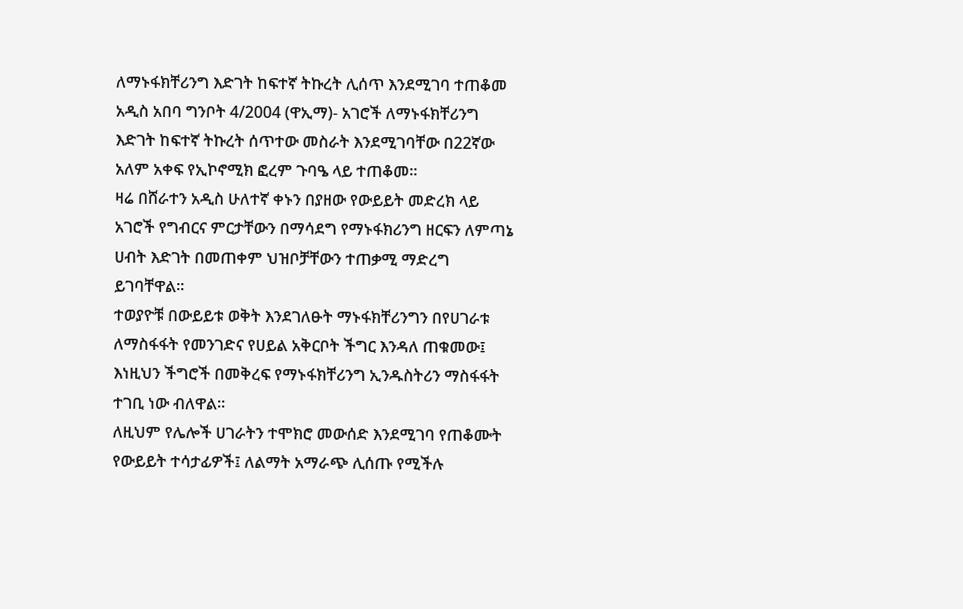ለማኑፋክቸሪንግ እድገት ከፍተኛ ትኩረት ሊሰጥ እንደሚገባ ተጠቆመ
አዲስ አበባ ግንቦት 4/2004 (ዋኢማ)- አገሮች ለማኑፋክቸሪንግ እድገት ከፍተኛ ትኩረት ሰጥተው መስራት እንደሚገባቸው በ22ኛው አለም አቀፍ የኢኮኖሚክ ፎረም ጉባዔ ላይ ተጠቆመ።
ዛሬ በሸራተን አዲስ ሁለተኛ ቀኑን በያዘው የውይይት መድረክ ላይ አገሮች የግብርና ምርታቸውን በማሳደግ የማኑፋክሪንግ ዘርፍን ለምጣኔ ሀብት እድገት በመጠቀም ህዝቦቻቸውን ተጠቃሚ ማድረግ ይገባቸዋል።
ተወያዮቹ በውይይቱ ወቅት እንደገለፁት ማኑፋክቸሪንግን በየሀገራቱ ለማስፋፋት የመንገድና የሀይል አቅርቦት ችግር እንዳለ ጠቁመው፤ እነዚህን ችግሮች በመቅረፍ የማኑፋክቸሪንግ ኢንዱስትሪን ማስፋፋት ተገቢ ነው ብለዋል።
ለዚህም የሌሎች ሀገራትን ተሞክሮ መውሰድ እንደሚገባ የጠቆሙት የውይይት ተሳታፊዎች፤ ለልማት አማራጭ ሊሰጡ የሚችሉ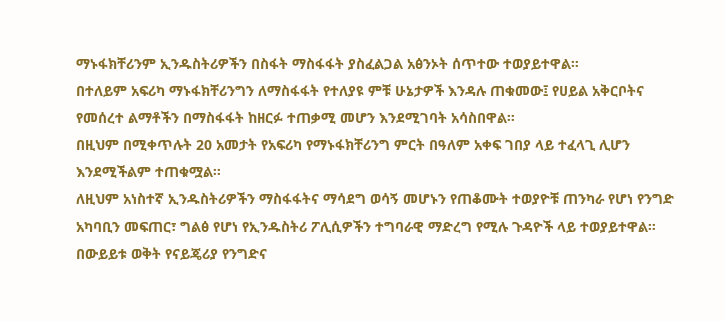ማኑፋክቸሪንም ኢንዱስትሪዎችን በስፋት ማስፋፋት ያስፈልጋል አፅንኦት ሰጥተው ተወያይተዋል።
በተለይም አፍሪካ ማኑፋክቸሪንግን ለማስፋፋት የተለያዩ ምቹ ሁኔታዎች እንዳሉ ጠቁመው፤ የሀይል አቅርቦትና የመሰረተ ልማቶችን በማስፋፋት ከዘርፉ ተጠቃሚ መሆን እንደሚገባት አሳስበዋል።
በዚህም በሚቀጥሉት 20 አመታት የአፍሪካ የማኑፋክቸሪንግ ምርት በዓለም አቀፍ ገበያ ላይ ተፈላጊ ሊሆን እንደሚችልም ተጠቁሟል።
ለዚህም አነስተኛ ኢንዱስትሪዎችን ማስፋፋትና ማሳደግ ወሳኝ መሆኑን የጠቆሙት ተወያዮቹ ጠንካራ የሆነ የንግድ አካባቢን መፍጠር፣ ግልፅ የሆነ የኢንዱስትሪ ፖሊሲዎችን ተግባራዊ ማድረግ የሚሉ ጉዳዮች ላይ ተወያይተዋል።
በውይይቱ ወቅት የናይጄሪያ የንግድና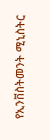የኢንቨስትመንት ሚኒስትር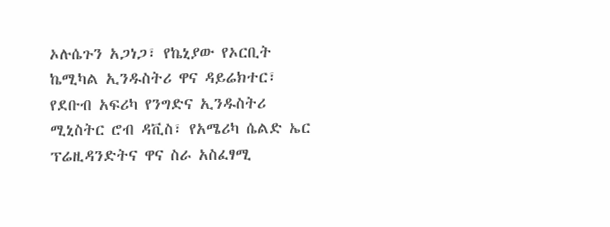ኦሉሴጉን አጋነጋ፣ የኬኒያው የኦርቢት ኬሚካል ኢንዱስትሪ ዋና ዳይሬክተር፣ የደቡብ አፍሪካ የንግድና ኢንዱስትሪ ሚኒስትር ሮብ ዳቪስ፣ የአሜሪካ ሴልድ ኤር ፕሬዚዳንድትና ዋና ስራ አስፈፃሚ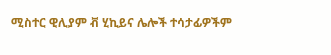ሚስተር ዊሊያም ቭ ሂኪይና ሌሎች ተሳታፊዎችም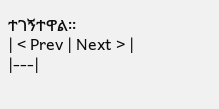ተገኝተዋል።
| < Prev | Next > |
|---|